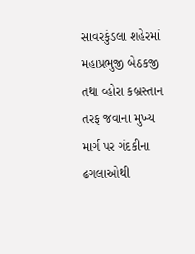સાવરકુંડલા શહેરમાં મહાપ્રભુજી બેઠકજી તથા વ્હોરા કબ્રસ્તાન તરફ જવાના મુખ્ય માર્ગ પર ગંદકીના ઢગલાઓથી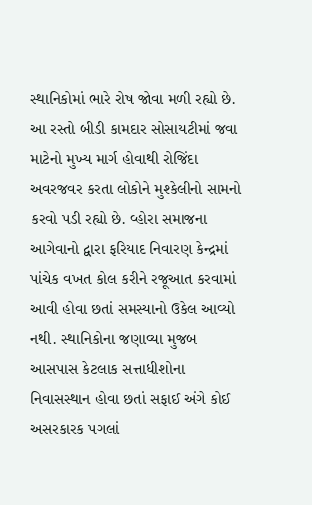સ્થાનિકોમાં ભારે રોષ જોવા મળી રહ્યો છે. આ રસ્તો બીડી કામદાર સોસાયટીમાં જવા માટેનો મુખ્ય માર્ગ હોવાથી રોજિંદા અવરજવર કરતા લોકોને મુશ્કેલીનો સામનો કરવો પડી રહ્યો છે. વ્હોરા સમાજના આગેવાનો દ્વારા ફરિયાદ નિવારણ કેન્દ્રમાં પાંચેક વખત કોલ કરીને રજૂઆત કરવામાં આવી હોવા છતાં સમસ્યાનો ઉકેલ આવ્યો નથી. સ્થાનિકોના જણાવ્યા મુજબ આસપાસ કેટલાક સત્તાધીશોના નિવાસસ્થાન હોવા છતાં સફાઈ અંગે કોઈ અસરકારક પગલાં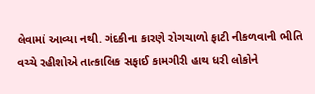લેવામાં આવ્યા નથી. ગંદકીના કારણે રોગચાળો ફાટી નીકળવાની ભીતિ વચ્ચે રહીશોએ તાત્કાલિક સફાઈ કામગીરી હાથ ધરી લોકોને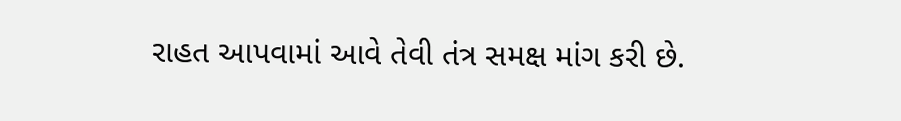રાહત આપવામાં આવે તેવી તંત્ર સમક્ષ માંગ કરી છે.